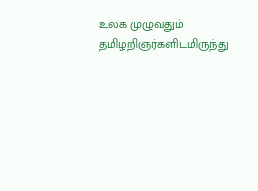உலக முழுவதும் தமிழறிஞர்களிடமிருந்து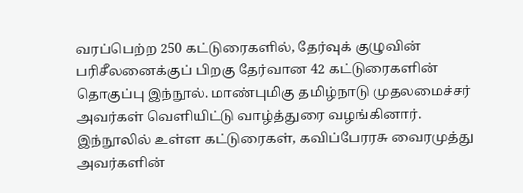வரப்பெற்ற 250 கட்டுரைகளில், தேர்வுக் குழுவின் பரிசீலனைக்குப் பிறகு தேர்வான 42 கட்டுரைகளின் தொகுப்பு இந்நூல். மாண்புமிகு தமிழ்நாடு முதலமைச்சர் அவர்கள் வெளியிட்டு வாழ்த்துரை வழங்கினார்.
இந்நூலில் உள்ள கட்டுரைகள், கவிப்பேரரசு வைரமுத்து அவர்களின்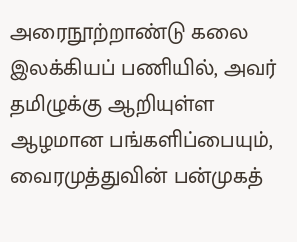அரைநூற்றாண்டு கலை இலக்கியப் பணியில், அவர் தமிழுக்கு ஆறியுள்ள ஆழமான பங்களிப்பையும், வைரமுத்துவின் பன்முகத்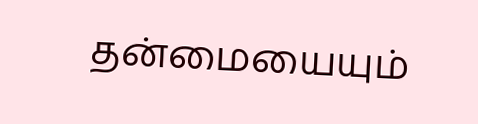தன்மையையும்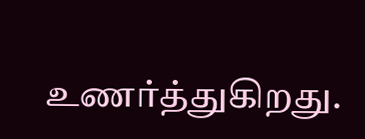உணர்த்துகிறது.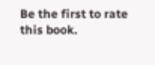Be the first to rate this book.